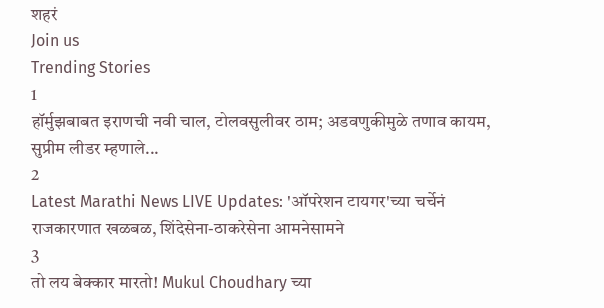शहरं
Join us
Trending Stories
1
हॉर्मुझबाबत इराणची नवी चाल, टोलवसुलीवर ठाम; अडवणुकीमुळे तणाव कायम,  सुप्रीम लीडर म्हणाले...
2
Latest Marathi News LIVE Updates: 'ऑपरेशन टायगर'च्या चर्चेनं राजकारणात खळबळ, शिंदेसेना-ठाकरेसेना आमनेसामने
3
तो लय बेक्कार मारतो! Mukul Choudhary च्या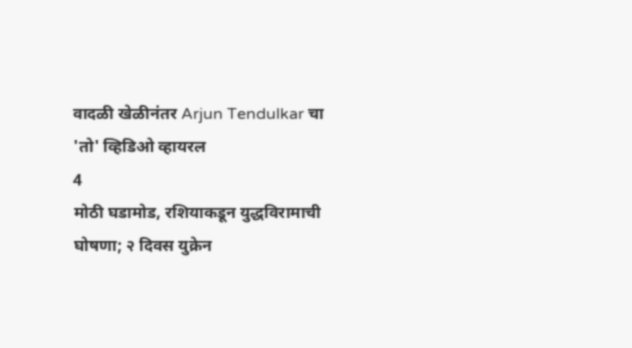वादळी खेळीनंतर Arjun Tendulkar चा 'तो' व्हिडिओ व्हायरल
4
मोठी घडामोड, रशियाकडून युद्धविरामाची घोषणा; २ दिवस युक्रेन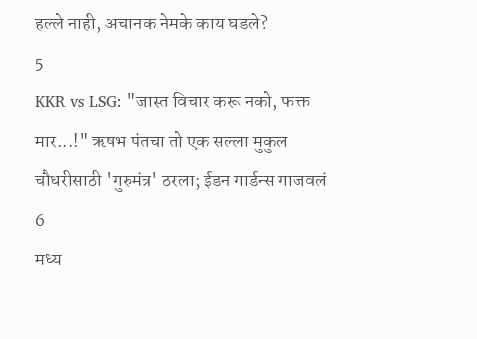हल्ले नाही, अचानक नेमके काय घडले?
5
KKR vs LSG: "जास्त विचार करू नको, फक्त मार...!" ऋषभ पंतचा तो एक सल्ला मुकुल चौधरीसाठी 'गुरुमंत्र' ठरला; ईडन गार्डन्स गाजवलं
6
मध्य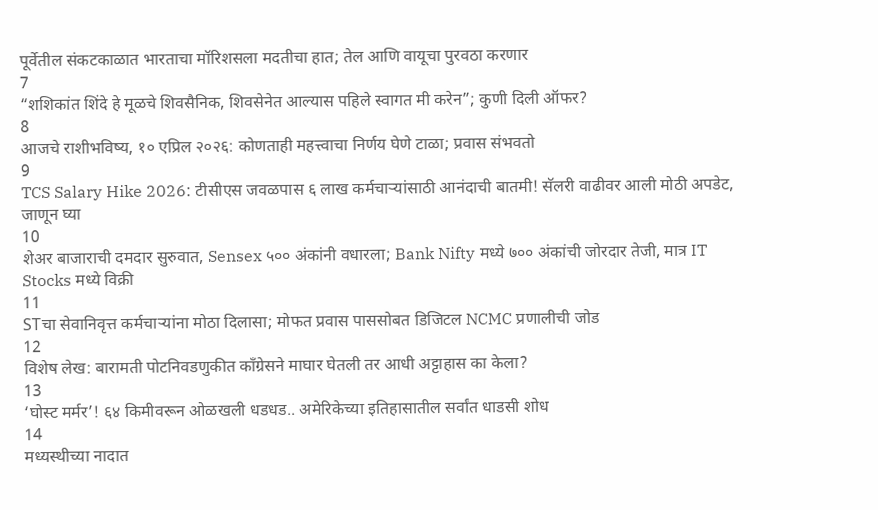पूर्वेतील संकटकाळात भारताचा मॉरिशसला मदतीचा हात; तेल आणि वायूचा पुरवठा करणार
7
“शशिकांत शिंदे हे मूळचे शिवसैनिक, शिवसेनेत आल्यास पहिले स्वागत मी करेन”; कुणी दिली ऑफर?
8
आजचे राशीभविष्य, १० एप्रिल २०२६: कोणताही महत्त्वाचा निर्णय घेणे टाळा; प्रवास संभवतो
9
TCS Salary Hike 2026: टीसीएस जवळपास ६ लाख कर्मचाऱ्यांसाठी आनंदाची बातमी! सॅलरी वाढीवर आली मोठी अपडेट, जाणून घ्या
10
शेअर बाजाराची दमदार सुरुवात, Sensex ५०० अंकांनी वधारला; Bank Nifty मध्ये ७०० अंकांची जोरदार तेजी, मात्र IT Stocks मध्ये विक्री
11
STचा सेवानिवृत्त कर्मचाऱ्यांना मोठा दिलासा; मोफत प्रवास पाससोबत डिजिटल NCMC प्रणालीची जोड
12
विशेष लेख: बारामती पोटनिवडणुकीत काँग्रेसने माघार घेतली तर आधी अट्टाहास का केला?
13
‘घोस्ट मर्मर’! ६४ किमीवरून ओळखली धडधड.. अमेरिकेच्या इतिहासातील सर्वांत धाडसी शोध
14
मध्यस्थीच्या नादात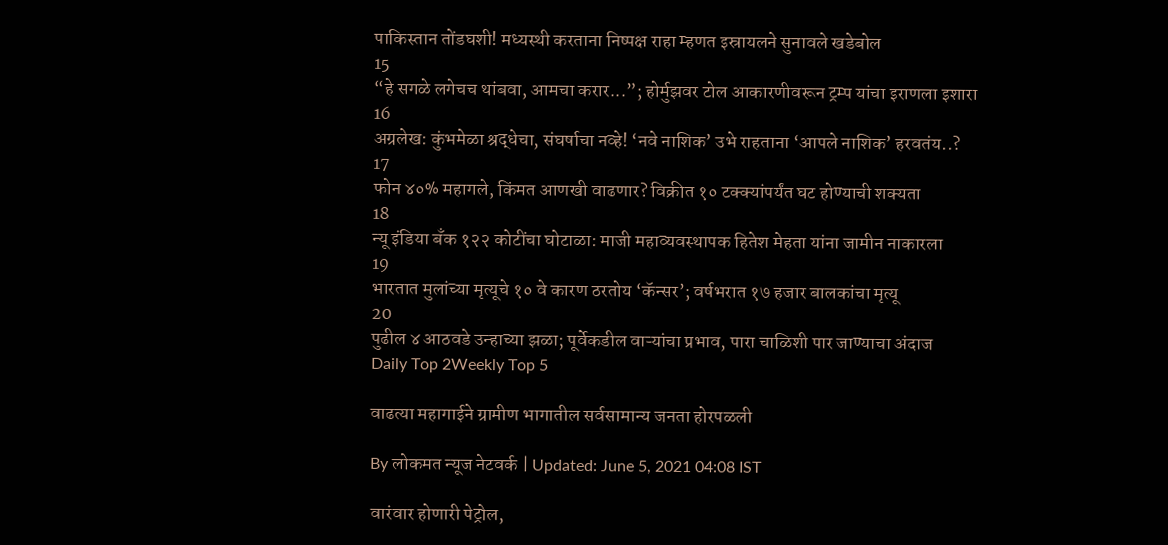पाकिस्तान तोंडघशी! मध्यस्थी करताना निष्पक्ष राहा म्हणत इस्रायलने सुनावले खडेबोल
15
“हे सगळे लगेचच थांबवा, आमचा करार...”; होर्मुझवर टोल आकारणीवरून ट्रम्प यांचा इराणला इशारा
16
अग्रलेख: कुंभमेळा श्रद्धेचा, संघर्षाचा नव्हे! ‘नवे नाशिक’ उभे राहताना ‘आपले नाशिक’ हरवतंय..?
17
फोन ४०% महागले, किंमत आणखी वाढणार? विक्रीत १० टक्क्यांपर्यंत घट होण्याची शक्यता
18
न्यू इंडिया बँक १२२ कोटींचा घोटाळा: माजी महाव्यवस्थापक हितेश मेहता यांना जामीन नाकारला
19
भारतात मुलांच्या मृत्यूचे १० वे कारण ठरतोय ‘कॅन्सर’; वर्षभरात १७ हजार बालकांचा मृत्यू
20
पुढील ४ आठवडे उन्हाच्या झळा; पूर्वेकडील वाऱ्यांचा प्रभाव, पारा चाळिशी पार जाण्याचा अंदाज
Daily Top 2Weekly Top 5

वाढत्या महागाईने ग्रामीण भागातील सर्वसामान्य जनता होरपळली

By लोकमत न्यूज नेटवर्क | Updated: June 5, 2021 04:08 IST

वारंवार होणारी पेट्रोल,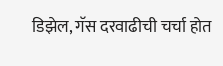डिझेल, गॅस दरवाढीची चर्चा होत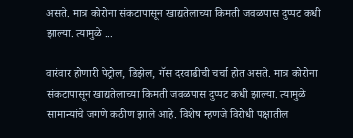असते. मात्र कोरोना संकटापासून खाद्यतेलाच्या किमती जवळपास दुप्पट कधी झाल्या. त्यामुळे ...

वारंवार होणारी पेट्रोल, डिझेल, गॅस दरवाढीची चर्चा होत असते. मात्र कोरोना संकटापासून खाद्यतेलाच्या किमती जवळपास दुप्पट कधी झाल्या. त्यामुळे सामान्यांचे जगणे कठीण झाले आहे. विशेष म्हणजे विरोधी पक्षातील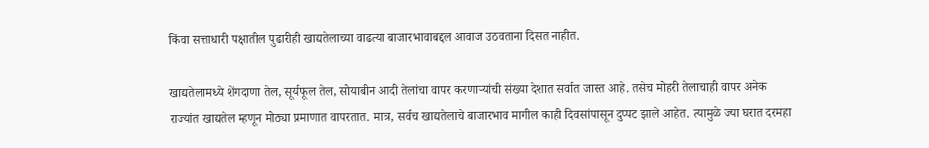किंवा सत्ताधारी पक्षातील पुढारीही खाद्यतेलाच्या वाढत्या बाजारभावाबद्दल आवाज उठवताना दिसत नाहीत.

खाद्यतेलामध्ये शेंगदाणा तेल, सूर्यफूल तेल, सोयाबीन आदी तेलांचा वापर करणाऱ्यांची संख्या देशात सर्वात जास्त आहे. तसेच मोहरी तेलाचाही वापर अनेक राज्यांत खाद्यतेल म्हणून मोठ्या प्रमाणात वापरतात. मात्र, सर्वच खाद्यतेलाचे बाजारभाव मागील काही दिवसांपासून दुप्पट झाले आहेत. त्यामुळे ज्या घरात दरमहा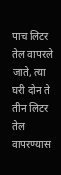पाच लिटर तेल वापरले जाते, त्या घरी दोन ते तीन लिटर तेल वापरण्यास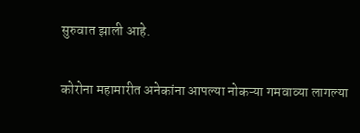सुरुवात झाली आहे.

कोरोना महामारीत अनेकांना आपल्या नोकऱ्या गमवाव्या लागल्या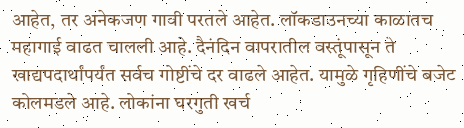आहेत, तर अनेकजण गावी परतले आहेत. लॉकडाउनच्या काळातच महागाई वाढत चालली आहे. दैनंदिन वापरातील वस्तूंपासून ते खाद्यपदार्थांपर्यंत सर्वच गोष्टींचे दर वाढले आहेत. यामुळे गृहिणींचे बजेट कोलमडले आहे. लोकांना घरगुती खर्च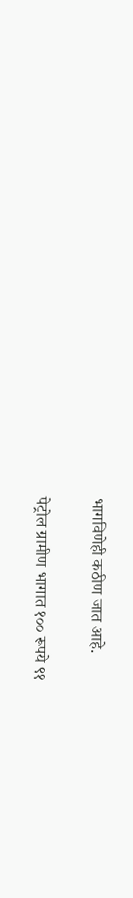भागविणेही कठीण जात आहे.

पेट्रोल ग्रामीण भागात १०० रूपये ९१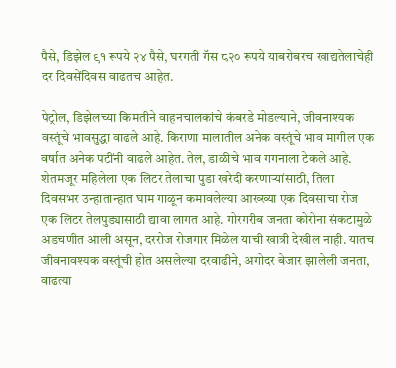पैसे, डिझेल ९१ रूपये २४ पैसे, घरगती गॅस ८२० रूपये याबरोबरच खाद्यतेलाचेही दर दिवसेंदिवस वाढतच आहेत.

पेट्रोल, डिझेलच्या किमतीने वाहनचालकांचे कंबरडे मोडल्याने, जीवनाश्यक वस्तूंचे भावसुद्धा वाढले आहे. किराणा मालातील अनेक वस्तूंचे भाव मागील एक वर्षात अनेक पटींनी वाढले आहेत. तेल, डाळीचे भाव गगनाला टेकले आहे. शेतमजूर महिलेला एक लिटर तेलाचा पुडा खरेदी करणाऱ्यांसाठी, तिला दिवसभर उन्हातान्हात घाम गाळून कमावलेल्या आख्ख्या एक दिवसाचा रोज एक लिटर तेलपुड्यासाठी द्यावा लागत आहे. गोरगरीब जनता कोरोना संकटामुळे अडचणीत आली असून, दररोज रोजगार मिळेल याची खात्री देखील नाही. यातच जीवनावश्यक वस्तूंची होत असलेल्या दरवाढीने, अगोदर बेजार झालेली जनता, वाढत्या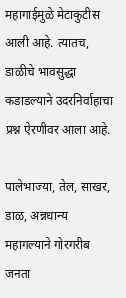महागाईमुळे मेटाकुटीस आली आहे. त्यातच, डाळीचे भावसुद्धा कडाडल्याने उदरनिर्वाहाचा प्रश्न ऐरणीवर आला आहे.

पालेभाज्या, तेल, साखर, डाळ, अन्नधान्य महागल्याने गोरगरीब जनता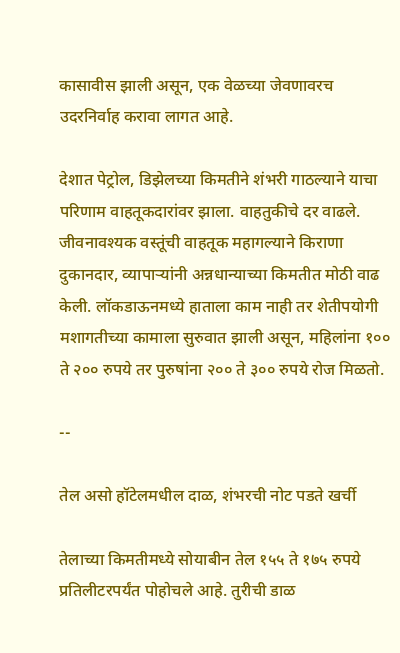कासावीस झाली असून, एक वेळच्या जेवणावरच उदरनिर्वाह करावा लागत आहे.

देशात पेट्रोल, डिझेलच्या किमतीने शंभरी गाठल्याने याचा परिणाम वाहतूकदारांवर झाला. वाहतुकीचे दर वाढले. जीवनावश्यक वस्तूंची वाहतूक महागल्याने किराणा दुकानदार, व्यापाऱ्यांनी अन्नधान्याच्या किमतीत मोठी वाढ केली. लॉकडाऊनमध्ये हाताला काम नाही तर शेतीपयोगी मशागतीच्या कामाला सुरुवात झाली असून, महिलांना १०० ते २०० रुपये तर पुरुषांना २०० ते ३०० रुपये रोज मिळतो.

--

तेल असो हॉटेलमधील दाळ, शंभरची नोट पडते खर्ची

तेलाच्या किमतीमध्ये सोयाबीन तेल १५५ ते १७५ रुपये प्रतिलीटरपर्यंत पोहोचले आहे. तुरीची डाळ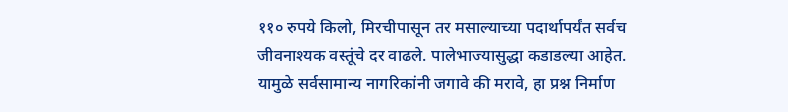११० रुपये किलो, मिरचीपासून तर मसाल्याच्या पदार्थापर्यंत सर्वच जीवनाश्यक वस्तूंचे दर वाढले. पालेभाज्यासुद्धा कडाडल्या आहेत. यामुळे सर्वसामान्य नागरिकांनी जगावे की मरावे, हा प्रश्न निर्माण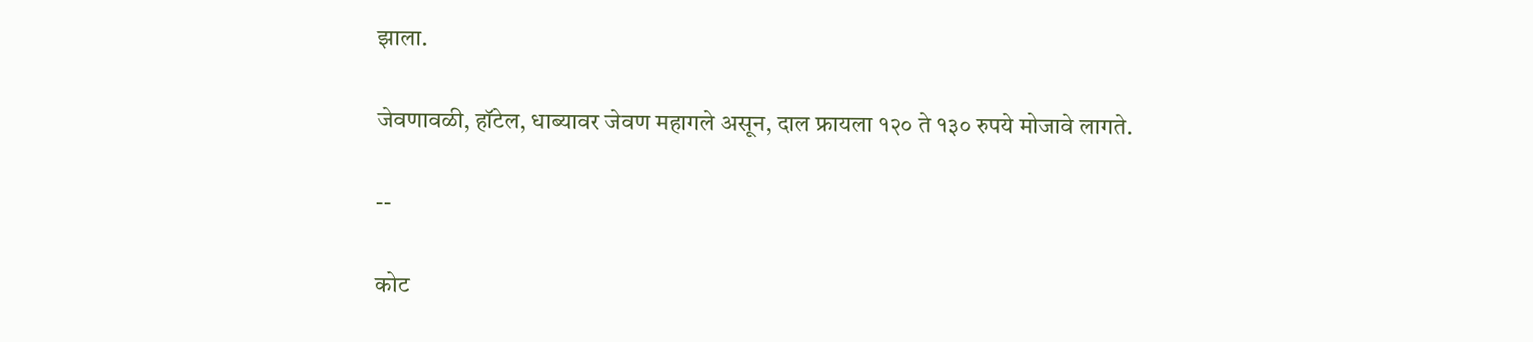झाला.

जेवणावळी, हॉटेल, धाब्यावर जेवण महागले असून, दाल फ्रायला १२० ते १३० रुपये मोजावे लागते.

--

कोट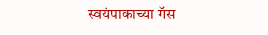स्वयंपाकाच्या गॅस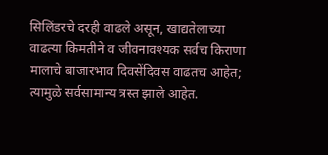सिलिंडरचे दरही वाढले असून, खाद्यतेलाच्या वाढत्या किमतीने व जीवनावश्यक सर्वच किराणा मालाचे बाजारभाव दिवसेंदिवस वाढतच आहेत; त्यामुळे सर्वसामान्य त्रस्त झाले आहेत.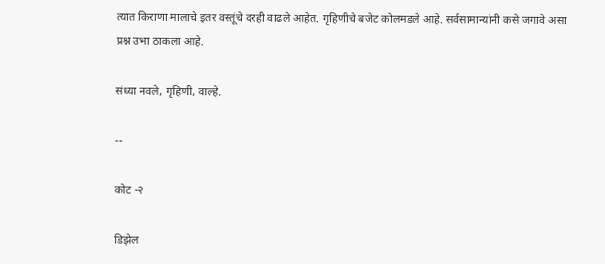त्यात किराणा मालाचे इतर वस्तूंचे दरही वाढले आहेत. गृहिणीचे बजेट कोलमडले आहे. सर्वसामान्यांनी कसे जगावे असा प्रश्न उभा ठाकला आहे.

संध्या नवले, गृहिणी, वाल्हे.

--

कोट -२

डिझेल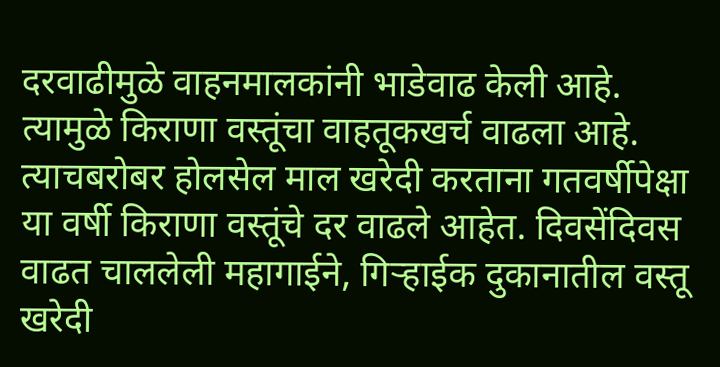दरवाढीमुळे वाहनमालकांनी भाडेवाढ केली आहे. त्यामुळे किराणा वस्तूंचा वाहतूकखर्च वाढला आहे. त्याचबरोबर होलसेल माल खरेदी करताना गतवर्षीपेक्षा या वर्षी किराणा वस्तूंचे दर वाढले आहेत. दिवसेंदिवस वाढत चाललेली महागाईने, गिऱ्हाईक दुकानातील वस्तू खरेदी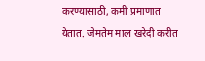करण्यासाठी, कमी प्रमाणात येतात. जेमतेम माल खरेदी करीत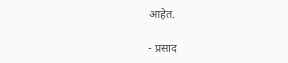आहेत.

- प्रसाद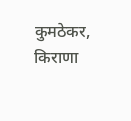कुमठेकर, किराणा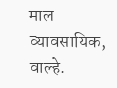माल व्यावसायिक, वाल्हे.